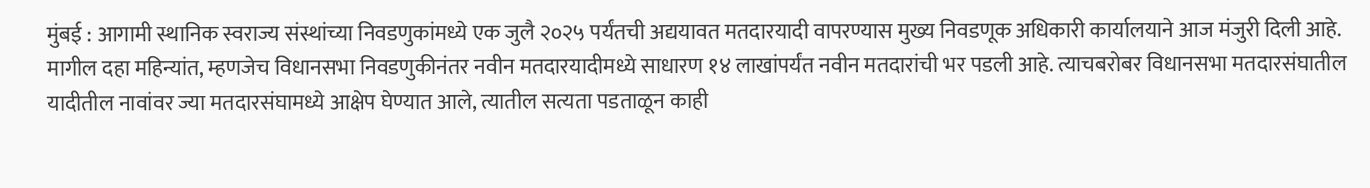मुंबई : आगामी स्थानिक स्वराज्य संस्थांच्या निवडणुकांमध्ये एक जुलै २०२५ पर्यंतची अद्ययावत मतदारयादी वापरण्यास मुख्य निवडणूक अधिकारी कार्यालयाने आज मंजुरी दिली आहे. मागील दहा महिन्यांत, म्हणजेच विधानसभा निवडणुकीनंतर नवीन मतदारयादीमध्ये साधारण १४ लाखांपर्यंत नवीन मतदारांची भर पडली आहे. त्याचबरोबर विधानसभा मतदारसंघातील यादीतील नावांवर ज्या मतदारसंघामध्ये आक्षेप घेण्यात आले, त्यातील सत्यता पडताळून काही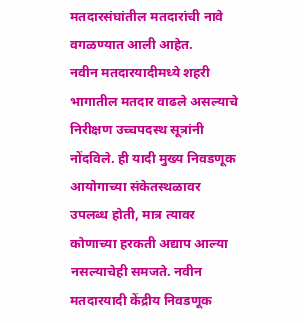मतदारसंघांतील मतदारांची नावे वगळण्यात आली आहेत.
नवीन मतदारयादीमध्ये शहरी भागातील मतदार वाढले असल्याचे निरीक्षण उच्चपदस्थ सूत्रांनी नोंदविले. ही यादी मुख्य निवडणूक आयोगाच्या संकेतस्थळावर उपलब्ध होती, मात्र त्यावर कोणाच्या हरकती अद्याप आल्या नसल्याचेही समजते. नवीन मतदारयादी केंद्रीय निवडणूक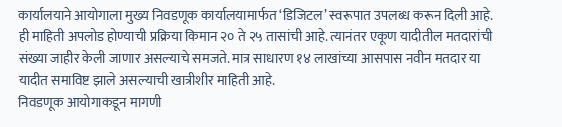कार्यालयाने आयोगाला मुख्य निवडणूक कार्यालयामार्फत ‘डिजिटल’ स्वरूपात उपलब्ध करून दिली आहे. ही माहिती अपलोड होण्याची प्रक्रिया किमान २० ते २५ तासांची आहे. त्यानंतर एकूण यादीतील मतदारांची संख्या जाहीर केली जाणार असल्याचे समजते. मात्र साधारण १४ लाखांच्या आसपास नवीन मतदार या यादीत समाविष्ट झाले असल्याची खात्रीशीर माहिती आहे.
निवडणूक आयोगाकडून मागणी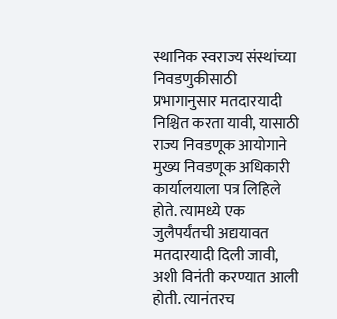स्थानिक स्वराज्य संस्थांच्या निवडणुकीसाठी प्रभागानुसार मतदारयादी निश्चित करता यावी, यासाठी राज्य निवडणूक आयोगाने मुख्य निवडणूक अधिकारी कार्यालयाला पत्र लिहिले होते. त्यामध्ये एक जुलैपर्यंतची अद्ययावत मतदारयादी दिली जावी, अशी विनंती करण्यात आली होती. त्यानंतरच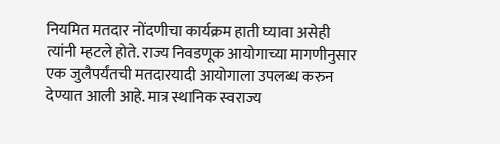नियमित मतदार नोंदणीचा कार्यक्रम हाती घ्यावा असेही त्यांनी म्हटले होते. राज्य निवडणूक आयोगाच्या मागणीनुसार एक जुलैपर्यंतची मतदारयादी आयोगाला उपलब्ध करुन देण्यात आली आहे. मात्र स्थानिक स्वराज्य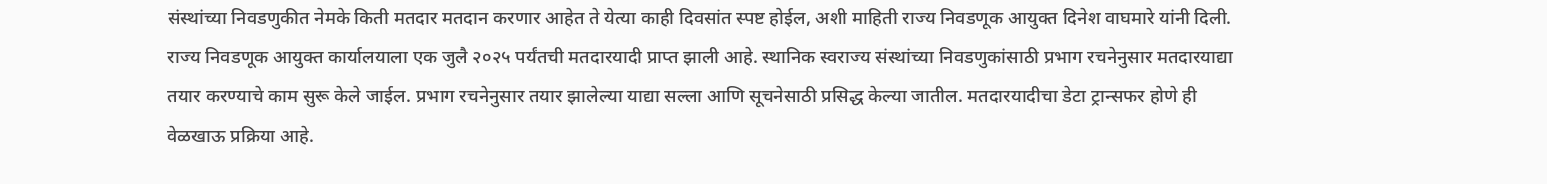संस्थांच्या निवडणुकीत नेमके किती मतदार मतदान करणार आहेत ते येत्या काही दिवसांत स्पष्ट होईल, अशी माहिती राज्य निवडणूक आयुक्त दिनेश वाघमारे यांनी दिली.
राज्य निवडणूक आयुक्त कार्यालयाला एक जुलै २०२५ पर्यंतची मतदारयादी प्राप्त झाली आहे. स्थानिक स्वराज्य संस्थांच्या निवडणुकांसाठी प्रभाग रचनेनुसार मतदारयाद्या तयार करण्याचे काम सुरू केले जाईल. प्रभाग रचनेनुसार तयार झालेल्या याद्या सल्ला आणि सूचनेसाठी प्रसिद्ध केल्या जातील. मतदारयादीचा डेटा ट्रान्सफर होणे ही वेळखाऊ प्रक्रिया आहे.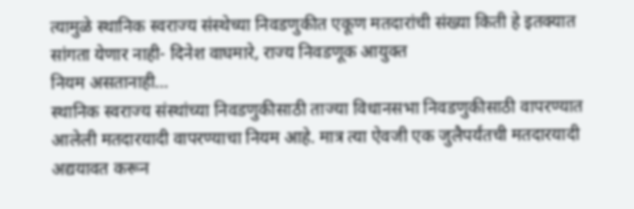त्यामुळे स्थानिक स्वराज्य संस्थेच्या निवडणुकीत एकूण मतदारांची संख्या किती हे इतक्यात सांगता येणार नाही- दिनेश वाघमारे, राज्य निवडणूक आयुक्त
नियम असतानाही…
स्थानिक स्वराज्य संस्थांच्या निवडणुकीसाठी ताज्या विधानसभा निवडणुकीसाठी वापरण्यात आलेली मतदारयादी वापरण्याचा नियम आहे. मात्र त्या ऐवजी एक जुलैपर्यंतची मतदारयादी अद्ययावत करून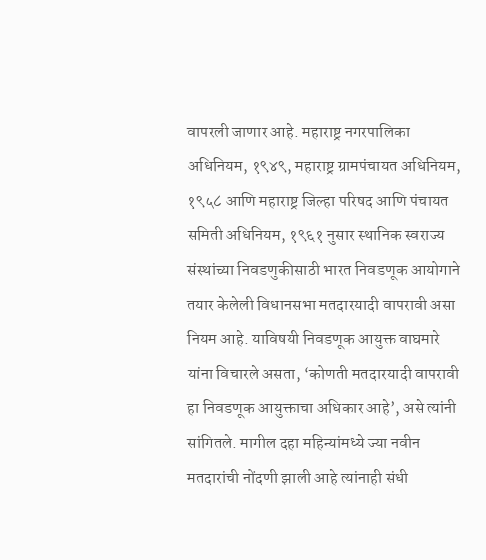वापरली जाणार आहे. महाराष्ट्र नगरपालिका अधिनियम, १९४९, महाराष्ट्र ग्रामपंचायत अधिनियम, १९५८ आणि महाराष्ट्र जिल्हा परिषद आणि पंचायत समिती अधिनियम, १९६१ नुसार स्थानिक स्वराज्य संस्थांच्या निवडणुकीसाठी भारत निवडणूक आयोगाने तयार केलेली विधानसभा मतदारयादी वापरावी असा नियम आहे. याविषयी निवडणूक आयुक्त वाघमारे यांना विचारले असता, ‘कोणती मतदारयादी वापरावी हा निवडणूक आयुक्ताचा अधिकार आहे’, असे त्यांनी सांगितले. मागील दहा महिन्यांमध्ये ज्या नवीन मतदारांची नोंदणी झाली आहे त्यांनाही संधी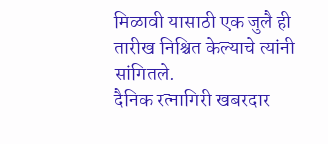मिळावी यासाठी एक जुलै ही तारीख निश्चित केल्याचे त्यांनी सांगितले.
दैनिक रत्नागिरी खबरदार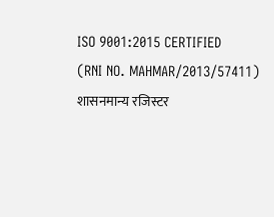ISO 9001:2015 CERTIFIED
(RNI NO. MAHMAR/2013/57411)
शासनमान्य रजिस्टर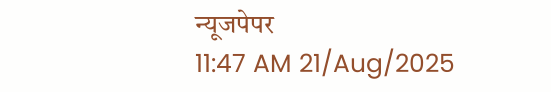न्यूजपेपर
11:47 AM 21/Aug/2025